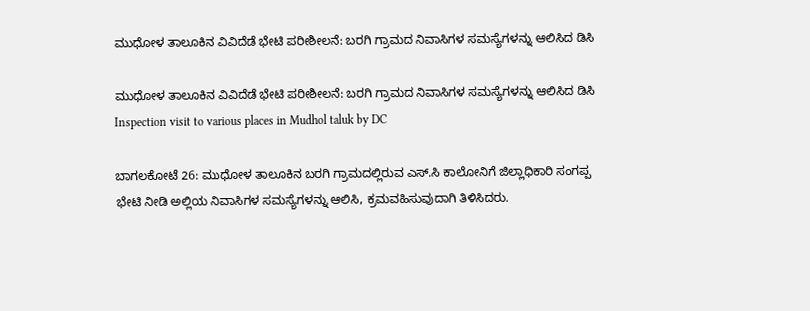ಮುಧೋಳ ತಾಲೂಕಿನ ವಿವಿದೆಡೆ ಭೇಟಿ ಪರೀಶೀಲನೆ: ಬರಗಿ ಗ್ರಾಮದ ನಿವಾಸಿಗಳ ಸಮಸ್ಯೆಗಳನ್ನು ಆಲಿಸಿದ ಡಿಸಿ

ಮುಧೋಳ ತಾಲೂಕಿನ ವಿವಿದೆಡೆ ಭೇಟಿ ಪರೀಶೀಲನೆ: ಬರಗಿ ಗ್ರಾಮದ ನಿವಾಸಿಗಳ ಸಮಸ್ಯೆಗಳನ್ನು ಆಲಿಸಿದ ಡಿಸಿ Inspection visit to various places in Mudhol taluk by DC

ಬಾಗಲಕೋಟೆ 26: ಮುಧೋಳ ತಾಲೂಕಿನ ಬರಗಿ ಗ್ರಾಮದಲ್ಲಿರುವ ಎಸ್‌.ಸಿ ಕಾಲೋನಿಗೆ ಜಿಲ್ಲಾಧಿಕಾರಿ ಸಂಗಪ್ಪ ಭೇಟಿ ನೀಡಿ ಅಲ್ಲಿಯ ನಿವಾಸಿಗಳ ಸಮಸ್ಯೆಗಳನ್ನು ಆಲಿಸಿ, ಕ್ರಮವಹಿಸುವುದಾಗಿ ತಿಳಿಸಿದರು.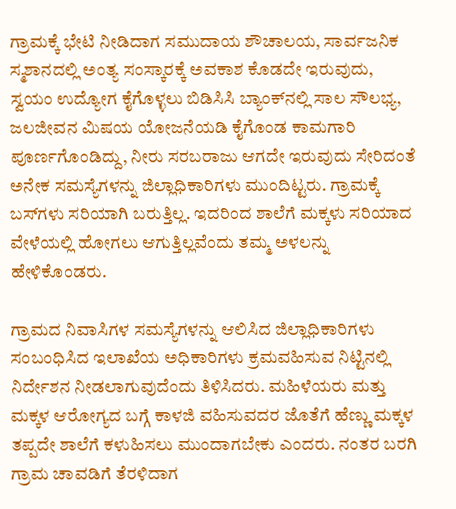ಗ್ರಾಮಕ್ಕೆ ಭೇಟಿ ನೀಡಿದಾಗ ಸಮುದಾಯ ಶೌಚಾಲಯ, ಸಾರ್ವಜನಿಕ ಸ್ಮಶಾನದಲ್ಲಿ ಅಂತ್ಯ ಸಂಸ್ಕಾರಕ್ಕೆ ಅವಕಾಶ ಕೊಡದೇ ಇರುವುದು, ಸ್ವಯಂ ಉದ್ಯೋಗ ಕೈಗೊಳ್ಳಲು ಬಿಡಿಸಿಸಿ ಬ್ಯಾಂಕ್‌ನಲ್ಲಿ ಸಾಲ ಸೌಲಭ್ಯ, ಜಲಜೀವನ ಮಿಷಯ ಯೋಜನೆಯಡಿ ಕೈಗೊಂಡ ಕಾಮಗಾರಿ ಪೂರ್ಣಗೊಂಡಿದ್ದು, ನೀರು ಸರಬರಾಜು ಆಗದೇ ಇರುವುದು ಸೇರಿದಂತೆ ಅನೇಕ ಸಮಸ್ಯೆಗಳನ್ನು ಜಿಲ್ಲಾಧಿಕಾರಿಗಳು ಮುಂದಿಟ್ಟರು. ಗ್ರಾಮಕ್ಕೆ ಬಸ್‌ಗಳು ಸರಿಯಾಗಿ ಬರುತ್ತಿಲ್ಲ. ಇದರಿಂದ ಶಾಲೆಗೆ ಮಕ್ಕಳು ಸರಿಯಾದ ವೇಳೆಯಲ್ಲಿ ಹೋಗಲು ಆಗುತ್ತಿಲ್ಲವೆಂದು ತಮ್ಮ ಅಳಲನ್ನು ಹೇಳಿಕೊಂಡರು.

ಗ್ರಾಮದ ನಿವಾಸಿಗಳ ಸಮಸ್ಯೆಗಳನ್ನು ಆಲಿಸಿದ ಜಿಲ್ಲಾಧಿಕಾರಿಗಳು ಸಂಬಂಧಿಸಿದ ಇಲಾಖೆಯ ಅಧಿಕಾರಿಗಳು ಕ್ರಮವಹಿಸುವ ನಿಟ್ಟಿನಲ್ಲಿ ನಿರ್ದೇಶನ ನೀಡಲಾಗುವುದೆಂದು ತಿಳಿಸಿದರು. ಮಹಿಳೆಯರು ಮತ್ತು ಮಕ್ಕಳ ಆರೋಗ್ಯದ ಬಗ್ಗೆ ಕಾಳಜಿ ವಹಿಸುವದರ ಜೊತೆಗೆ ಹೆಣ್ಣು ಮಕ್ಕಳ ತಪ್ಪದೇ ಶಾಲೆಗೆ ಕಳುಹಿಸಲು ಮುಂದಾಗಬೇಕು ಎಂದರು. ನಂತರ ಬರಗಿ ಗ್ರಾಮ ಚಾವಡಿಗೆ ತೆರಳಿದಾಗ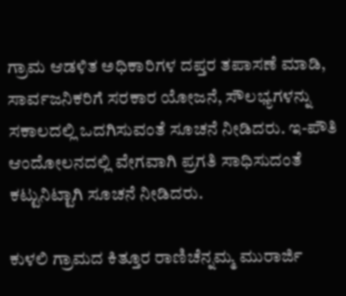ಗ್ರಾಮ ಆಡಳಿತ ಅಧಿಕಾರಿಗಳ ದಪ್ತರ ತಪಾಸಣೆ ಮಾಡಿ, ಸಾರ್ವಜನಿಕರಿಗೆ ಸರಕಾರ ಯೋಜನೆ, ಸೌಲಭ್ಯಗಳನ್ನು ಸಕಾಲದಲ್ಲಿ ಒದಗಿಸುವಂತೆ ಸೂಚನೆ ನೀಡಿದರು. ಇ-ಪೌತಿ ಆಂದೋಲನದಲ್ಲಿ ವೇಗವಾಗಿ ಪ್ರಗತಿ ಸಾಧಿಸುದಂತೆ ಕಟ್ಟುನಿಟ್ಟಾಗಿ ಸೂಚನೆ ನೀಡಿದರು.

ಕುಳಲಿ ಗ್ರಾಮದ ಕಿತ್ತೂರ ರಾಣಿಚೆನ್ನಮ್ಮ ಮುರಾರ್ಜಿ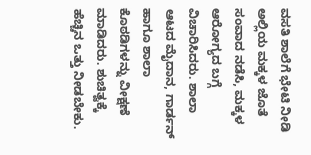ವಸತಿ ಶಾಲೆಗೆ ಭೇಟಿ ನೀಡಿ ಅಲ್ಲಿಯ ಮಕ್ಕಳ ಜೊತೆ ಸಂವಾದ ನಡೆಸಿ, ಮಕ್ಕಳ ಆರೋಗ್ಯದ ಬಗ್ಗೆ ವಿಚಾರಿಸಿದರು. ಶಾಲಾ ಆಟದ ಮೈದಾನ, ಗಾರ್ಡನ್ ಹಾಗೂ ಶಾಲಾ ಕೊಠಡಿಗಳನ್ನು ವೀಕ್ಷಣೆ ಮಾಡಿದರು. ಶುಚಿತ್ವಕ್ಕೆ ಹೆಚ್ಚಿನ ಒತ್ತು ನೀಡಬೇಕು.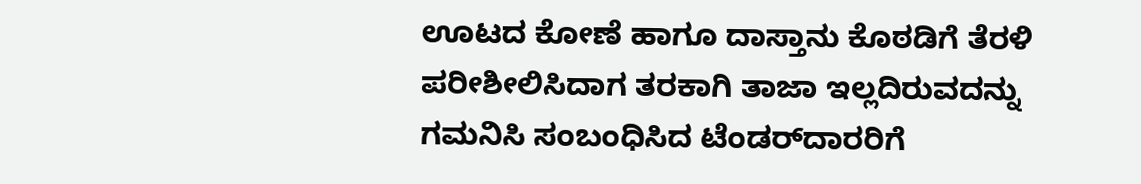ಊಟದ ಕೋಣೆ ಹಾಗೂ ದಾಸ್ತಾನು ಕೊಠಡಿಗೆ ತೆರಳಿ ಪರೀಶೀಲಿಸಿದಾಗ ತರಕಾಗಿ ತಾಜಾ ಇಲ್ಲದಿರುವದನ್ನು ಗಮನಿಸಿ ಸಂಬಂಧಿಸಿದ ಟೆಂಡರ್‌ದಾರರಿಗೆ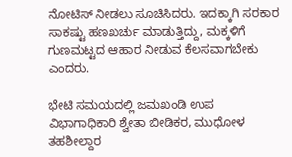ನೋಟಿಸ್ ನೀಡಲು ಸೂಚಿಸಿದರು. ಇದಕ್ಕಾಗಿ ಸರಕಾರ ಸಾಕಷ್ಟು ಹಣಖರ್ಚು ಮಾಡುತ್ತಿದ್ದು, ಮಕ್ಕಳಿಗೆ ಗುಣಮಟ್ಟದ ಆಹಾರ ನೀಡುವ ಕೆಲಸವಾಗಬೇಕು ಎಂದರು.

ಭೇಟಿ ಸಮಯದಲ್ಲಿ ಜಮಖಂಡಿ ಉಪ ವಿಭಾಗಾಧಿಕಾರಿ ಶ್ವೇತಾ ಬೀಡಿಕರ, ಮುಧೋಳ ತಹಶೀಲ್ದಾರ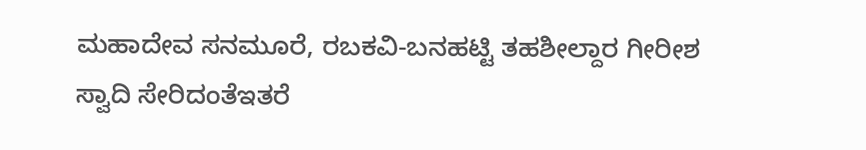ಮಹಾದೇವ ಸನಮೂರೆ, ರಬಕವಿ-ಬನಹಟ್ಟಿ ತಹಶೀಲ್ದಾರ ಗೀರೀಶ ಸ್ವಾದಿ ಸೇರಿದಂತೆಇತರೆ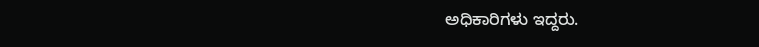ಅಧಿಕಾರಿಗಳು ಇದ್ದರು.